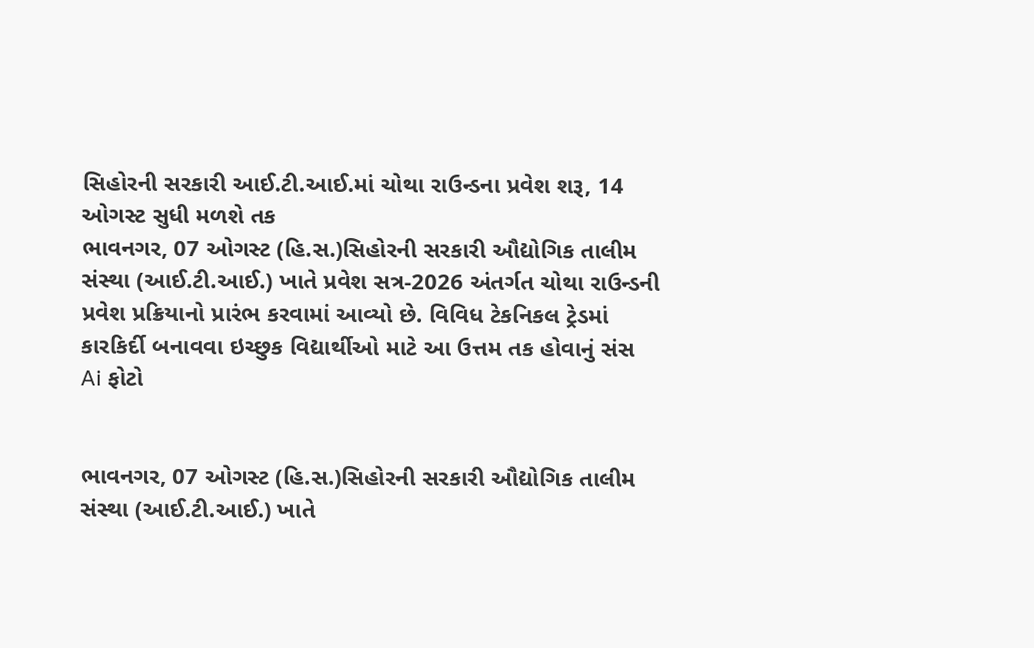સિહોરની સરકારી આઈ.ટી.આઈ.માં ચોથા રાઉન્ડના પ્રવેશ શરૂ, 14 ઓગસ્ટ સુધી મળશે તક
ભાવનગર, 07 ઓગસ્ટ (હિ.સ.)સિહોરની સરકારી ઔદ્યોગિક તાલીમ સંસ્થા (આઈ.ટી.આઈ.) ખાતે પ્રવેશ સત્ર-2026 અંતર્ગત ચોથા રાઉન્ડની પ્રવેશ પ્રક્રિયાનો પ્રારંભ કરવામાં આવ્યો છે. વિવિધ ટેકનિકલ ટ્રેડમાં કારકિર્દી બનાવવા ઇચ્છુક વિદ્યાર્થીઓ માટે આ ઉત્તમ તક હોવાનું સંસ
Ai ફોટો


ભાવનગર, 07 ઓગસ્ટ (હિ.સ.)સિહોરની સરકારી ઔદ્યોગિક તાલીમ સંસ્થા (આઈ.ટી.આઈ.) ખાતે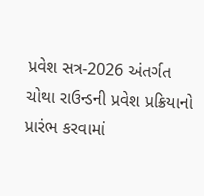પ્રવેશ સત્ર-2026 અંતર્ગત ચોથા રાઉન્ડની પ્રવેશ પ્રક્રિયાનો પ્રારંભ કરવામાં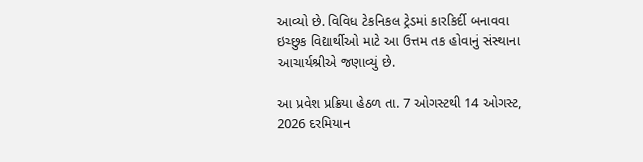આવ્યો છે. વિવિધ ટેકનિકલ ટ્રેડમાં કારકિર્દી બનાવવા ઇચ્છુક વિદ્યાર્થીઓ માટે આ ઉત્તમ તક હોવાનું સંસ્થાના આચાર્યશ્રીએ જણાવ્યું છે.

આ પ્રવેશ પ્રક્રિયા હેઠળ તા. 7 ઓગસ્ટથી 14 ઓગસ્ટ, 2026 દરમિયાન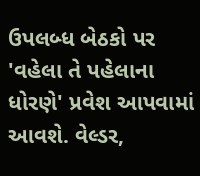ઉપલબ્ધ બેઠકો પર 'વહેલા તે પહેલાના ધોરણે' પ્રવેશ આપવામાં આવશે. વેલ્ડર,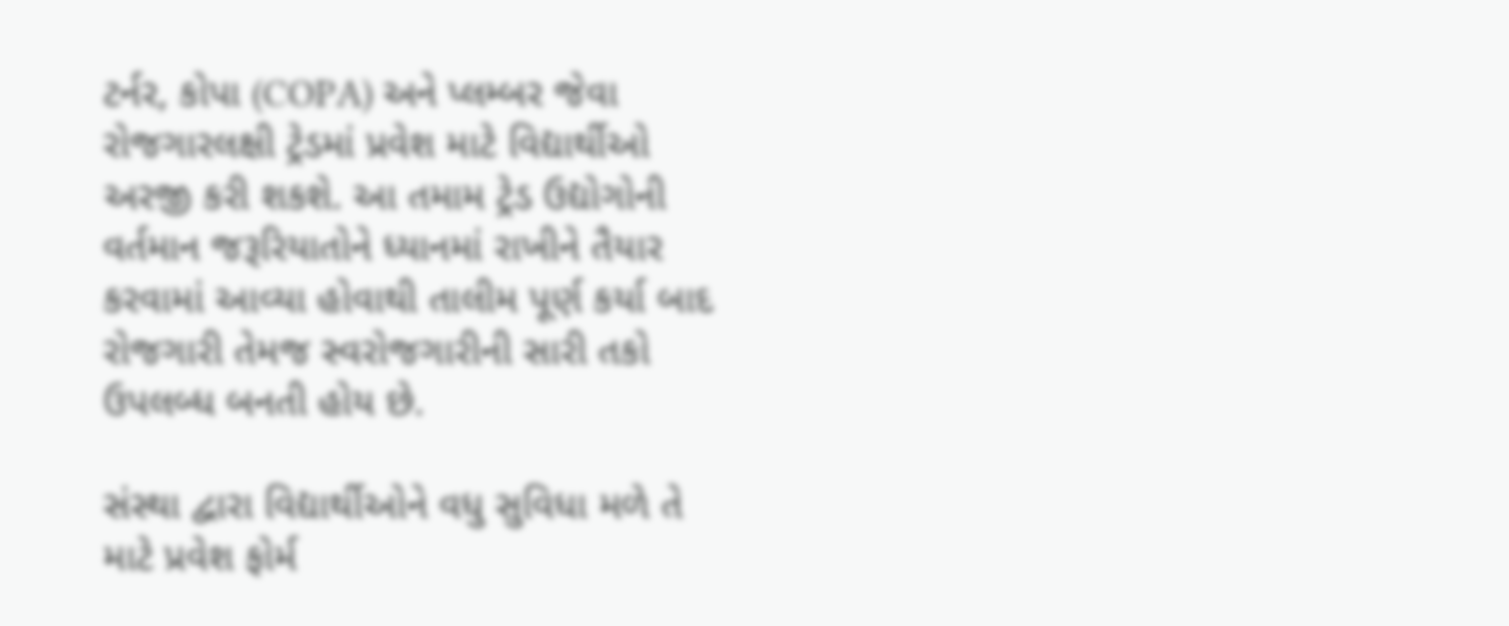ટર્નર, કોપા (COPA) અને પ્લમ્બર જેવા રોજગારલક્ષી ટ્રેડમાં પ્રવેશ માટે વિદ્યાર્થીઓ અરજી કરી શકશે. આ તમામ ટ્રેડ ઉદ્યોગોની વર્તમાન જરૂરિયાતોને ધ્યાનમાં રાખીને તૈયાર કરવામાં આવ્યા હોવાથી તાલીમ પૂર્ણ કર્યા બાદ રોજગારી તેમજ સ્વરોજગારીની સારી તકો ઉપલબ્ધ બનતી હોય છે.

સંસ્થા દ્વારા વિદ્યાર્થીઓને વધુ સુવિધા મળે તે માટે પ્રવેશ ફોર્મ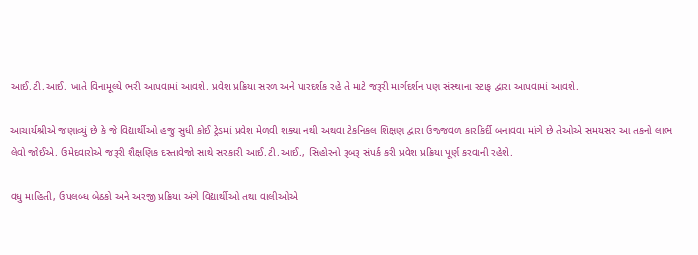આઈ.ટી.આઈ. ખાતે વિનામૂલ્યે ભરી આપવામાં આવશે. પ્રવેશ પ્રક્રિયા સરળ અને પારદર્શક રહે તે માટે જરૂરી માર્ગદર્શન પણ સંસ્થાના સ્ટાફ દ્વારા આપવામાં આવશે.

આચાર્યશ્રીએ જણાવ્યું છે કે જે વિદ્યાર્થીઓ હજુ સુધી કોઈ ટ્રેડમાં પ્રવેશ મેળવી શક્યા નથી અથવા ટેકનિકલ શિક્ષણ દ્વારા ઉજ્જવળ કારકિર્દી બનાવવા માંગે છે તેઓએ સમયસર આ તકનો લાભ લેવો જોઈએ. ઉમેદવારોએ જરૂરી શૈક્ષણિક દસ્તાવેજો સાથે સરકારી આઈ.ટી.આઈ., સિહોરનો રૂબરૂ સંપર્ક કરી પ્રવેશ પ્રક્રિયા પૂર્ણ કરવાની રહેશે.

વધુ માહિતી, ઉપલબ્ધ બેઠકો અને અરજી પ્રક્રિયા અંગે વિદ્યાર્થીઓ તથા વાલીઓએ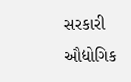સરકારી ઔદ્યોગિક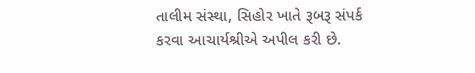તાલીમ સંસ્થા, સિહોર ખાતે રૂબરૂ સંપર્ક કરવા આચાર્યશ્રીએ અપીલ કરી છે.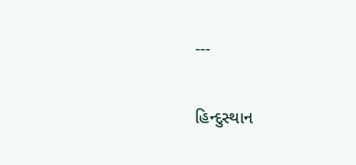---

હિન્દુસ્થાન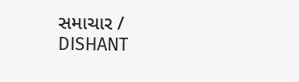સમાચાર / DISHANT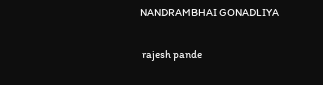NANDRAMBHAI GONADLIYA


 rajesh pande